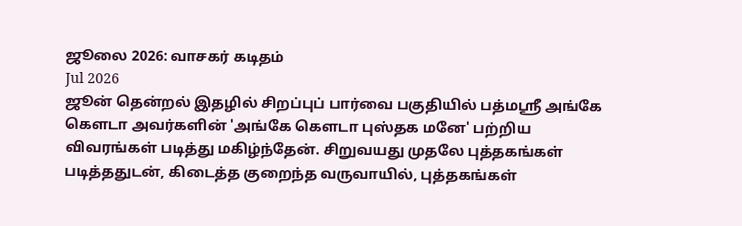ஜூலை 2026: வாசகர் கடிதம்
Jul 2026
ஜூன் தென்றல் இதழில் சிறப்புப் பார்வை பகுதியில் பத்மஸ்ரீ அங்கே கௌடா அவர்களின் 'அங்கே கௌடா புஸ்தக மனே' பற்றிய விவரங்கள் படித்து மகிழ்ந்தேன். சிறுவயது முதலே புத்தகங்கள் படித்ததுடன், கிடைத்த குறைந்த வருவாயில், புத்தகங்கள்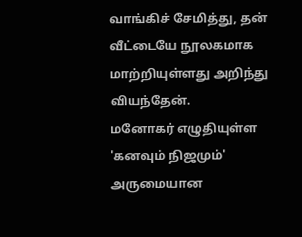வாங்கிச் சேமித்து, தன் வீட்டையே நூலகமாக மாற்றியுள்ளது அறிந்து வியந்தேன்.
மனோகர் எழுதியுள்ள 'கனவும் நிஜமும்' அருமையான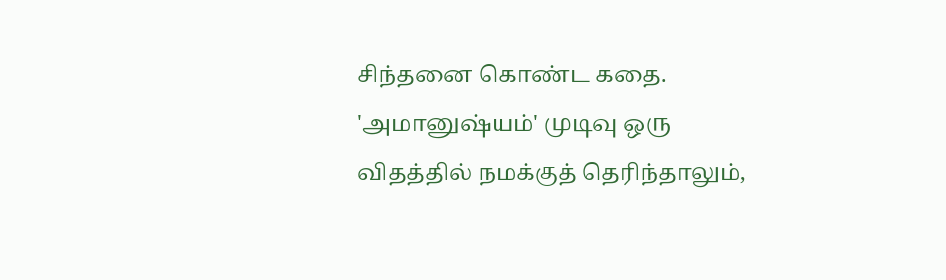சிந்தனை கொண்ட கதை. 'அமானுஷ்யம்' முடிவு ஒரு விதத்தில் நமக்குத் தெரிந்தாலும்,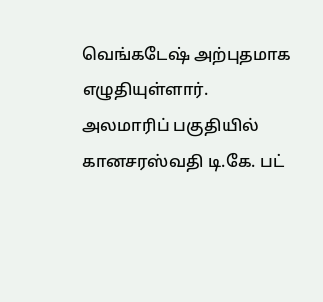வெங்கடேஷ் அற்புதமாக எழுதியுள்ளார்.
அலமாரிப் பகுதியில் கானசரஸ்வதி டி.கே. பட்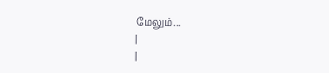மேலும்...
|
|